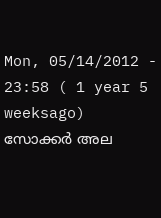Mon, 05/14/2012 - 23:58 ( 1 year 5 weeksago)
സോക്കര്‍ അല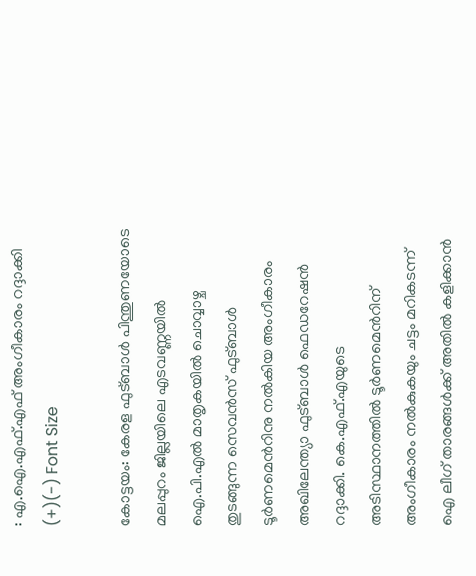: എ.ഐ.എഫ്.എഫ് അംഗീകാരം റദ്ദാക്കി
(+)(-) Font Size

കോട്ടയം: കേരള ഫുട്ബാള്‍ പിന്തുണയോടെ മലപ്പുറം ജില്ലയിലെ എടവണ്ണയില്‍ ഐ.പി.എല്‍ മാതൃകയില്‍ ചൊവ്വാഴ്ച തുടങ്ങുന്ന സെവന്‍സ് ഫുട്ബാള്‍ ടൂര്‍ണമെന്‍റിനു നല്‍കിയ അംഗീകാരം അഖിലേന്ത്യാ ഫുട്ബാള്‍ ഫെഡറേഷന്‍ റദ്ദാക്കി. കെ.എഫ്.എയുടെ അടിസ്ഥാനത്തില്‍ ടൂര്‍ണമെന്‍റിന് അംഗീകാരം നല്‍കുകയും ചട്ടം മറികടന്ന് ഐ ലീഗ് താരങ്ങള്‍ക്ക് അതില്‍ കളിക്കാന്‍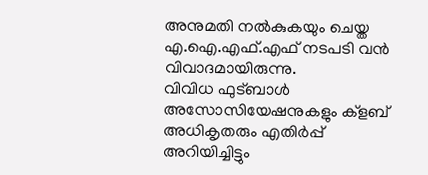അനുമതി നല്‍കുകയും ചെയ്ത എ.ഐ.എഫ്.എഫ് നടപടി വന്‍ വിവാദമായിരുന്നു.
വിവിധ ഫുട്ബാള്‍ അസോസിയേഷനുകളും ക്ളബ് അധികൃതരും എതിര്‍പ്പ് അറിയിച്ചിട്ടും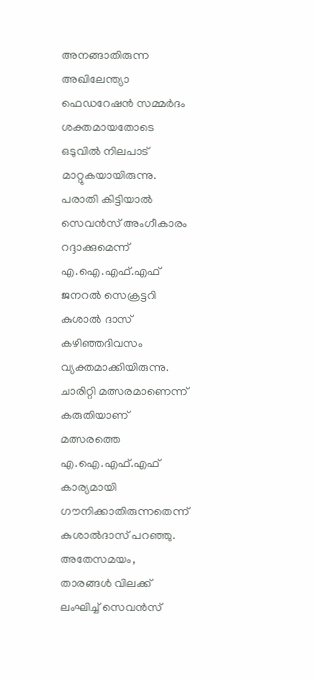അനങ്ങാതിരുന്ന അഖിലേന്ത്യാ ഫെഡറേഷന്‍ സമ്മര്‍ദം ശക്തമായതോടെ ഒടുവില്‍ നിലപാട് മാറ്റുകയായിരുന്നു. പരാതി കിട്ടിയാല്‍ സെവന്‍സ് അംഗീകാരം റദ്ദാക്കുമെന്ന് എ.ഐ.എഫ്.എഫ് ജനറല്‍ സെക്രട്ടറി കുശാല്‍ ദാസ് കഴിഞ്ഞദിവസം വ്യക്തമാക്കിയിരുന്നു. ചാരിറ്റി മത്സരമാണെന്ന് കരുതിയാണ് മത്സരത്തെ എ.ഐ.എഫ്.എഫ് കാര്യമായി ഗൗനിക്കാതിരുന്നതെന്ന് കുശാല്‍ദാസ് പറഞ്ഞു.
അതേസമയം, താരങ്ങള്‍ വിലക്ക് ലംഘിച്ച് സെവന്‍സ്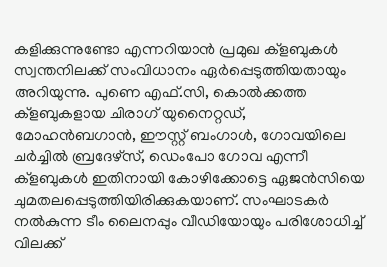കളിക്കുന്നുണ്ടോ എന്നറിയാന്‍ പ്രമുഖ ക്ളബുകള്‍ സ്വന്തനിലക്ക് സംവിധാനം ഏര്‍പ്പെടുത്തിയതായും അറിയുന്നു. പുണെ എഫ്.സി, കൊല്‍ക്കത്ത ക്ളബുകളായ ചിരാഗ് യുനൈറ്റഡ്, മോഹന്‍ബഗാന്‍, ഈസ്റ്റ് ബംഗാള്‍, ഗോവയിലെ ചര്‍ച്ചില്‍ ബ്രദേഴ്സ്, ഡെംപോ ഗോവ എന്നീ ക്ളബുകള്‍ ഇതിനായി കോഴിക്കോട്ടെ ഏജന്‍സിയെ ചുമതലപ്പെടുത്തിയിരിക്കുകയാണ്. സംഘാടകര്‍ നല്‍കുന്ന ടീം ലൈനപ്പും വീഡിയോയും പരിശോധിച്ച് വിലക്ക്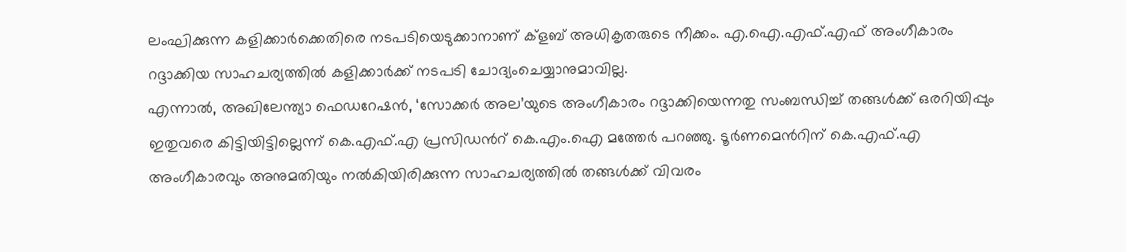ലംഘിക്കുന്ന കളിക്കാര്‍ക്കെതിരെ നടപടിയെടുക്കാനാണ് ക്ളബ് അധികൃതരുടെ നീക്കം. എ.ഐ.എഫ്.എഫ് അംഗീകാരം റദ്ദാക്കിയ സാഹചര്യത്തില്‍ കളിക്കാര്‍ക്ക് നടപടി ചോദ്യംചെയ്യാനുമാവില്ല.
എന്നാല്‍, അഖിലേന്ത്യാ ഫെഡറേഷന്‍, ‘സോക്കര്‍ അല’യുടെ അംഗീകാരം റദ്ദാക്കിയെന്നതു സംബന്ധിച്ച് തങ്ങള്‍ക്ക് ഒരറിയിപ്പും ഇതുവരെ കിട്ടിയിട്ടില്ലെന്ന് കെ.എഫ്.എ പ്രസിഡന്‍റ് കെ.എം.ഐ മത്തേര്‍ പറഞ്ഞു. ടൂര്‍ണമെന്‍റിന് കെ.എഫ്.എ അംഗീകാരവും അനുമതിയും നല്‍കിയിരിക്കുന്ന സാഹചര്യത്തില്‍ തങ്ങള്‍ക്ക് വിവരം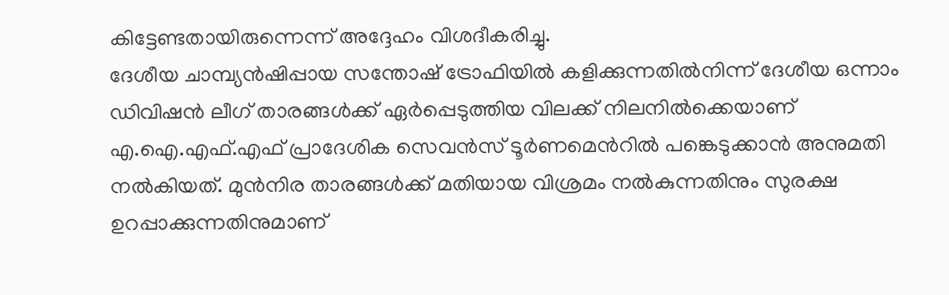കിട്ടേണ്ടതായിരുന്നെന്ന് അദ്ദേഹം വിശദീകരിച്ചു.
ദേശീയ ചാമ്പ്യന്‍ഷിപ്പായ സന്തോഷ് ട്രോഫിയില്‍ കളിക്കുന്നതില്‍നിന്ന് ദേശീയ ഒന്നാം ഡിവിഷന്‍ ലീഗ് താരങ്ങള്‍ക്ക് ഏര്‍പ്പെടുത്തിയ വിലക്ക് നിലനില്‍ക്കെയാണ് എ.ഐ.എഫ്.എഫ് പ്രാദേശിക സെവന്‍സ് ടൂര്‍ണമെന്‍റില്‍ പങ്കെടുക്കാന്‍ അനുമതി നല്‍കിയത്. മുന്‍നിര താരങ്ങള്‍ക്ക് മതിയായ വിശ്രമം നല്‍കുന്നതിനും സുരക്ഷ ഉറപ്പാക്കുന്നതിനുമാണ്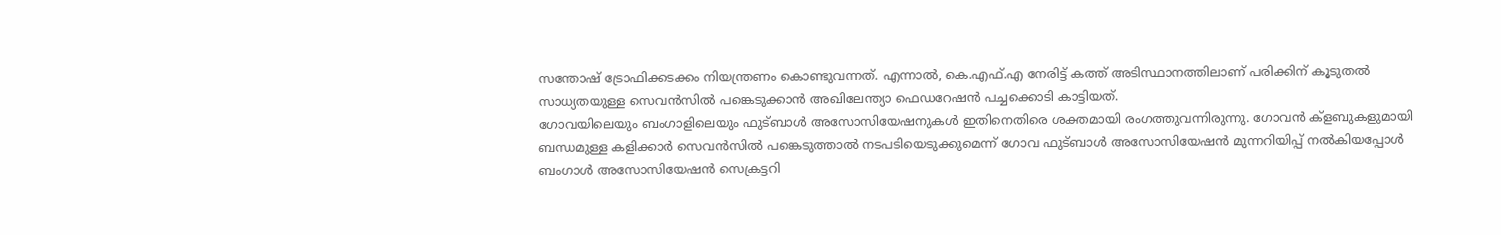സന്തോഷ് ട്രോഫിക്കടക്കം നിയന്ത്രണം കൊണ്ടുവന്നത്. എന്നാല്‍, കെ.എഫ്.എ നേരിട്ട് കത്ത് അടിസ്ഥാനത്തിലാണ് പരിക്കിന് കൂടുതല്‍ സാധ്യതയുള്ള സെവന്‍സില്‍ പങ്കെടുക്കാന്‍ അഖിലേന്ത്യാ ഫെഡറേഷന്‍ പച്ചക്കൊടി കാട്ടിയത്.
ഗോവയിലെയും ബംഗാളിലെയും ഫുട്ബാള്‍ അസോസിയേഷനുകള്‍ ഇതിനെതിരെ ശക്തമായി രംഗത്തുവന്നിരുന്നു. ഗോവന്‍ ക്ളബുകളുമായി ബന്ധമുള്ള കളിക്കാര്‍ സെവന്‍സില്‍ പങ്കെടുത്താല്‍ നടപടിയെടുക്കുമെന്ന് ഗോവ ഫുട്ബാള്‍ അസോസിയേഷന്‍ മുന്നറിയിപ്പ് നല്‍കിയപ്പോള്‍ ബംഗാള്‍ അസോസിയേഷന്‍ സെക്രട്ടറി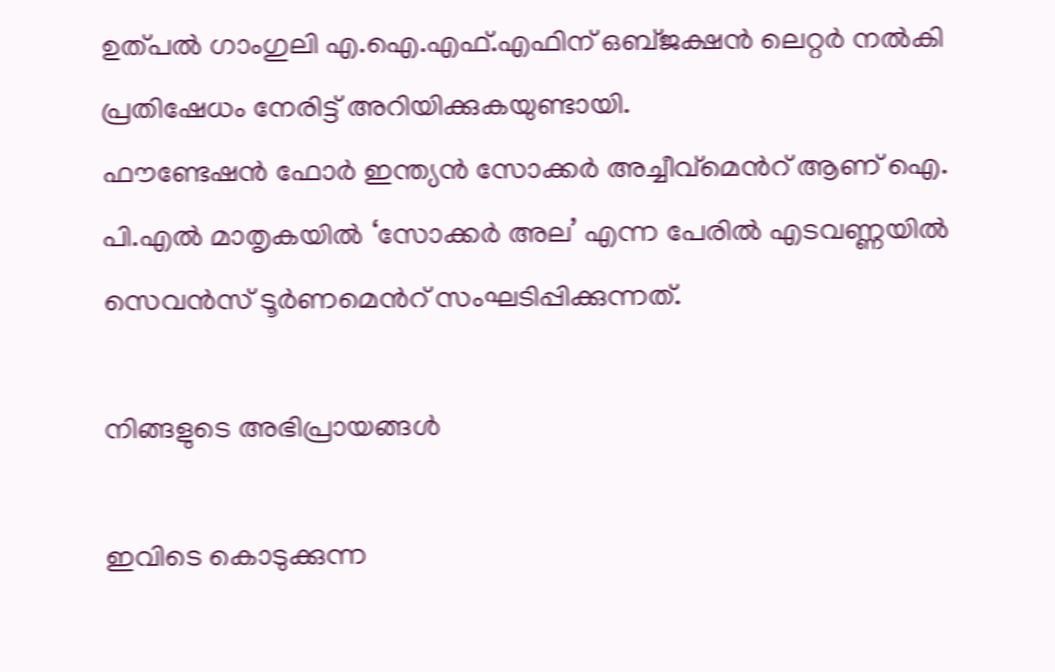ഉത്പല്‍ ഗാംഗുലി എ.ഐ.എഫ്.എഫിന് ഒബ്ജക്ഷന്‍ ലെറ്റര്‍ നല്‍കി പ്രതിഷേധം നേരിട്ട് അറിയിക്കുകയുണ്ടായി.
ഫൗണ്ടേഷന്‍ ഫോര്‍ ഇന്ത്യന്‍ സോക്കര്‍ അച്ചീവ്മെന്‍റ് ആണ് ഐ. പി.എല്‍ മാതൃകയില്‍ ‘സോക്കര്‍ അല’ എന്ന പേരില്‍ എടവണ്ണയില്‍ സെവന്‍സ് ടൂര്‍ണമെന്‍റ് സംഘടിപ്പിക്കുന്നത്.

നിങ്ങളുടെ അഭിപ്രായങ്ങള്‍

ഇവിടെ കൊടുക്കുന്ന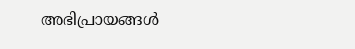അഭിപ്രായങ്ങള്‍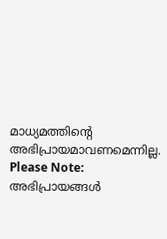മാധ്യമത്തിന്റെ അഭിപ്രായമാവണമെന്നില്ല.
Please Note:
അഭിപ്രായങ്ങള്‍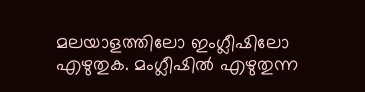മലയാളത്തിലോ ഇംഗ്ലീഷിലോ എഴുതുക. മംഗ്ലീഷില്‍ എഴുതുന്ന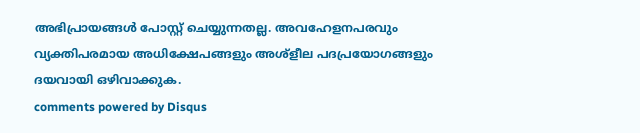അഭിപ്രായങ്ങള്‍ പോസ്റ്റ് ചെയ്യുന്നതല്ല. അവഹേളനപരവും വ്യക്തിപരമായ അധിക്ഷേപങ്ങളും അശ്ളീല പദപ്രയോഗങ്ങളും ദയവായി ഒഴിവാക്കുക.
comments powered by Disqus